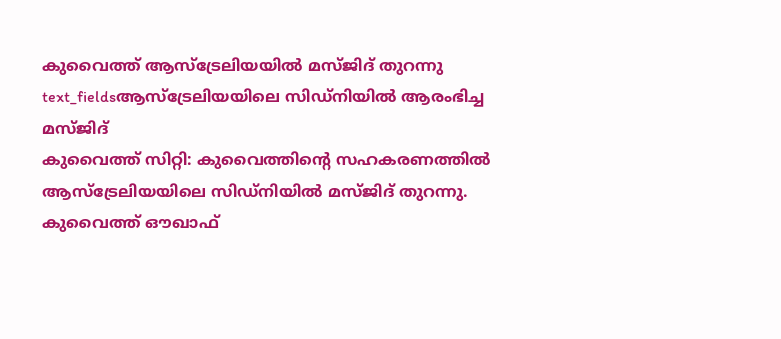കുവൈത്ത് ആസ്ട്രേലിയയിൽ മസ്ജിദ് തുറന്നു
text_fieldsആസ്ട്രേലിയയിലെ സിഡ്നിയിൽ ആരംഭിച്ച മസ്ജിദ്
കുവൈത്ത് സിറ്റി: കുവൈത്തിന്റെ സഹകരണത്തിൽ ആസ്ട്രേലിയയിലെ സിഡ്നിയിൽ മസ്ജിദ് തുറന്നു. കുവൈത്ത് ഔഖാഫ്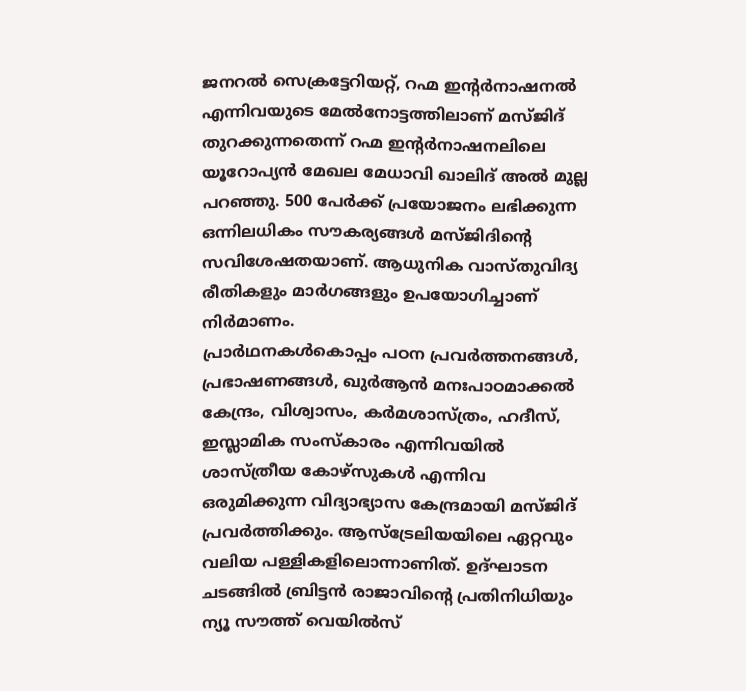ജനറൽ സെക്രട്ടേറിയറ്റ്, റഹ്മ ഇന്റർനാഷനൽ എന്നിവയുടെ മേൽനോട്ടത്തിലാണ് മസ്ജിദ് തുറക്കുന്നതെന്ന് റഹ്മ ഇന്റർനാഷനലിലെ യൂറോപ്യൻ മേഖല മേധാവി ഖാലിദ് അൽ മുല്ല പറഞ്ഞു. 500 പേർക്ക് പ്രയോജനം ലഭിക്കുന്ന ഒന്നിലധികം സൗകര്യങ്ങൾ മസ്ജിദിന്റെ സവിശേഷതയാണ്. ആധുനിക വാസ്തുവിദ്യ രീതികളും മാർഗങ്ങളും ഉപയോഗിച്ചാണ് നിർമാണം.
പ്രാർഥനകൾകൊപ്പം പഠന പ്രവർത്തനങ്ങൾ, പ്രഭാഷണങ്ങൾ, ഖുർആൻ മനഃപാഠമാക്കൽ കേന്ദ്രം, വിശ്വാസം, കർമശാസ്ത്രം, ഹദീസ്, ഇസ്ലാമിക സംസ്കാരം എന്നിവയിൽ ശാസ്ത്രീയ കോഴ്സുകൾ എന്നിവ ഒരുമിക്കുന്ന വിദ്യാഭ്യാസ കേന്ദ്രമായി മസ്ജിദ് പ്രവർത്തിക്കും. ആസ്ട്രേലിയയിലെ ഏറ്റവും വലിയ പള്ളികളിലൊന്നാണിത്. ഉദ്ഘാടന ചടങ്ങിൽ ബ്രിട്ടൻ രാജാവിന്റെ പ്രതിനിധിയും ന്യൂ സൗത്ത് വെയിൽസ്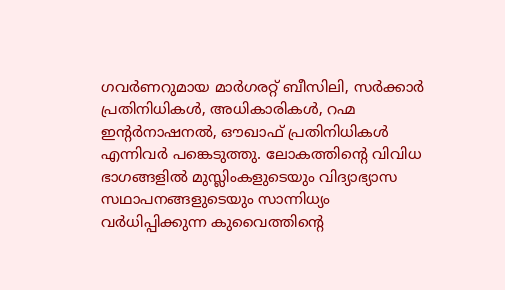ഗവർണറുമായ മാർഗരറ്റ് ബീസിലി, സർക്കാർ പ്രതിനിധികൾ, അധികാരികൾ, റഹ്മ ഇന്റർനാഷനൽ, ഔഖാഫ് പ്രതിനിധികൾ എന്നിവർ പങ്കെടുത്തു. ലോകത്തിന്റെ വിവിധ ഭാഗങ്ങളിൽ മുസ്ലിംകളുടെയും വിദ്യാഭ്യാസ സഥാപനങ്ങളുടെയും സാന്നിധ്യം വർധിപ്പിക്കുന്ന കുവൈത്തിന്റെ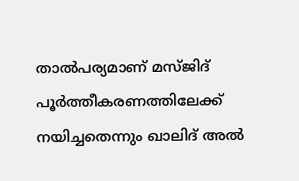താൽപര്യമാണ് മസ്ജിദ് പൂർത്തീകരണത്തിലേക്ക് നയിച്ചതെന്നും ഖാലിദ് അൽ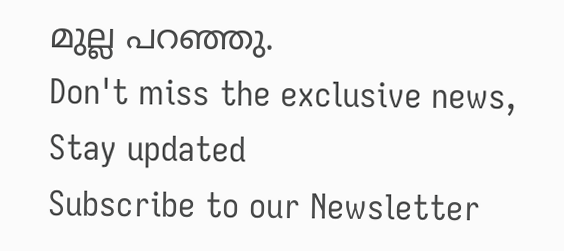മുല്ല പറഞ്ഞു.
Don't miss the exclusive news, Stay updated
Subscribe to our Newsletter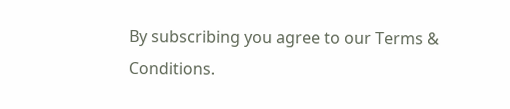By subscribing you agree to our Terms & Conditions.